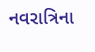નવરાત્રિના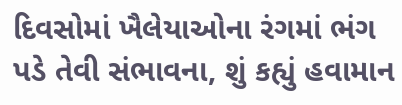દિવસોમાં ખૈલેયાઓના રંગમાં ભંગ પડે તેવી સંભાવના, શું કહ્યું હવામાન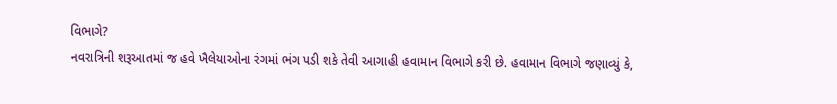વિભાગે?
નવરાત્રિની શરૂઆતમાં જ હવે ખૈલેયાઓના રંગમાં ભંગ પડી શકે તેવી આગાહી હવામાન વિભાગે કરી છે. હવામાન વિભાગે જણાવ્યું કે,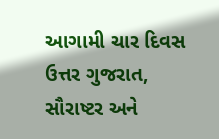આગામી ચાર દિવસ ઉત્તર ગુજરાત, સૌરાષ્ટર અને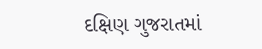દક્ષિણ ગુજરાતમાં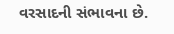વરસાદની સંભાવના છે.